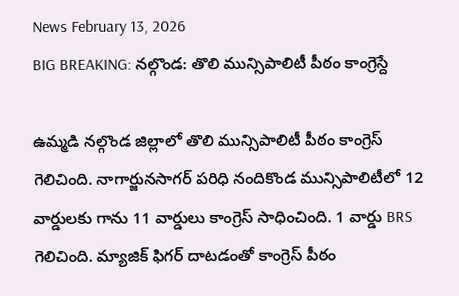News February 13, 2026
BIG BREAKING: నల్గొండ: తొలి మున్సిపాలిటీ పీఠం కాంగ్రెస్దే

ఉమ్మడి నల్గొండ జిల్లాలో తొలి మున్సిపాలిటీ పీఠం కాంగ్రెస్ గెలిచింది. నాగార్జునసాగర్ పరిధి నందికొండ మున్సిపాలిటీలో 12 వార్డులకు గాను 11 వార్డులు కాంగ్రెస్ సాధించింది. 1 వార్డు BRS గెలిచింది. మ్యాజిక్ ఫిగర్ దాటడంతో కాంగ్రెస్ పీఠం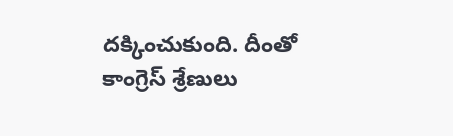దక్కించుకుంది. దీంతో కాంగ్రెస్ శ్రేణులు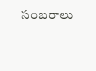సంబరాలు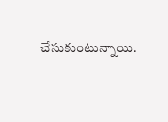చేసుకుంటున్నాయి.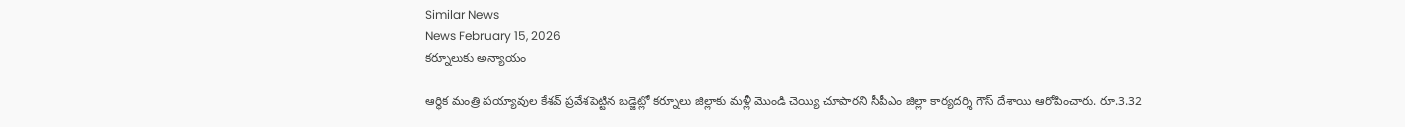Similar News
News February 15, 2026
కర్నూలుకు అన్యాయం

ఆర్థిక మంత్రి పయ్యావుల కేశవ్ ప్రవేశపెట్టిన బడ్జెట్లో కర్నూలు జిల్లాకు మళ్లీ మొండి చెయ్యి చూపారని సీపీఎం జిల్లా కార్యదర్శి గౌస్ దేశాయి ఆరోపించారు. రూ.3.32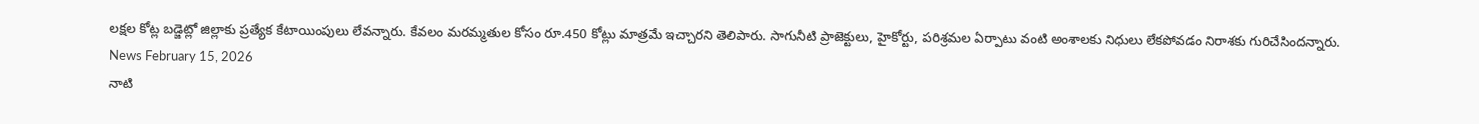లక్షల కోట్ల బడ్జెట్లో జిల్లాకు ప్రత్యేక కేటాయింపులు లేవన్నారు. కేవలం మరమ్మతుల కోసం రూ.450 కోట్లు మాత్రమే ఇచ్చారని తెలిపారు. సాగునీటి ప్రాజెక్టులు, హైకోర్టు, పరిశ్రమల ఏర్పాటు వంటి అంశాలకు నిధులు లేకపోవడం నిరాశకు గురిచేసిందన్నారు.
News February 15, 2026
నాటి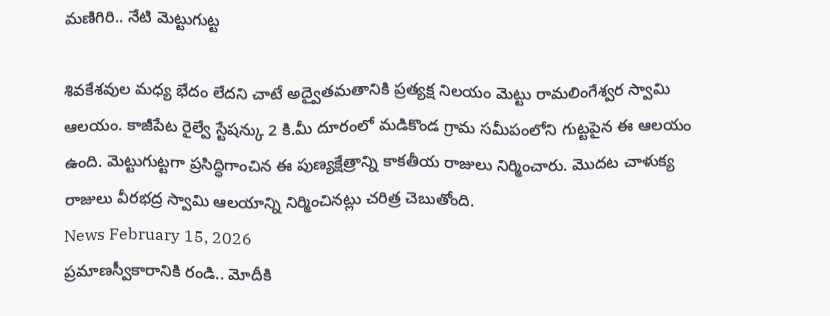మణిగిరి.. నేటి మెట్టుగుట్ట

శివకేశవుల మధ్య భేదం లేదని చాటే అద్వైతమతానికి ప్రత్యక్ష నిలయం మెట్టు రామలింగేశ్వర స్వామి ఆలయం. కాజీపేట రైల్వే స్టేషన్కు 2 కి.మీ దూరంలో మడికొండ గ్రామ సమీపంలోని గుట్టపైన ఈ ఆలయం ఉంది. మెట్టుగుట్టగా ప్రసిద్ధిగాంచిన ఈ పుణ్యక్షేత్రాన్ని కాకతీయ రాజులు నిర్మించారు. మొదట చాళుక్య రాజులు వీరభద్ర స్వామి ఆలయాన్ని నిర్మించినట్లు చరిత్ర చెబుతోంది.
News February 15, 2026
ప్రమాణస్వీకారానికి రండి.. మోదీకి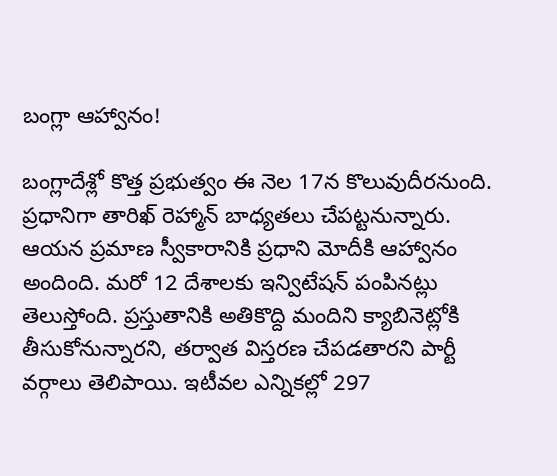బంగ్లా ఆహ్వానం!

బంగ్లాదేశ్లో కొత్త ప్రభుత్వం ఈ నెల 17న కొలువుదీరనుంది. ప్రధానిగా తారిఖ్ రెహ్మాన్ బాధ్యతలు చేపట్టనున్నారు. ఆయన ప్రమాణ స్వీకారానికి ప్రధాని మోదీకి ఆహ్వానం అందింది. మరో 12 దేశాలకు ఇన్విటేషన్ పంపినట్లు తెలుస్తోంది. ప్రస్తుతానికి అతికొద్ది మందిని క్యాబినెట్లోకి తీసుకోనున్నారని, తర్వాత విస్తరణ చేపడతారని పార్టీ వర్గాలు తెలిపాయి. ఇటీవల ఎన్నికల్లో 297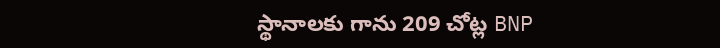స్థానాలకు గాను 209 చోట్ల BNP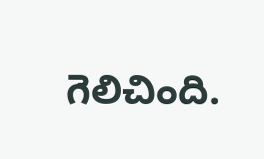గెలిచింది.